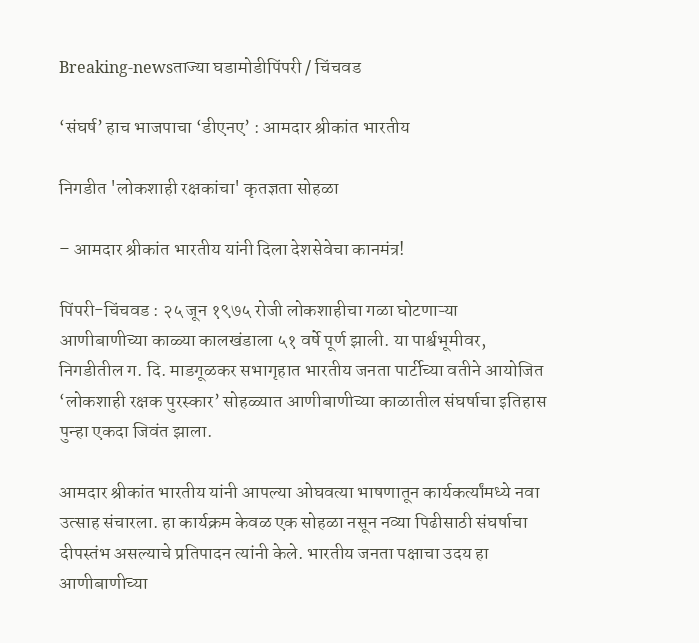Breaking-newsताज्या घडामोडीपिंपरी / चिंचवड

‘संघर्ष’ हाच भाजपाचा ‘डीएनए’ : आमदार श्रीकांत भारतीय

निगडीत 'लोकशाही रक्षकांचा' कृतज्ञता सोहळा

– आमदार श्रीकांत भारतीय यांनी दिला देशसेवेचा कानमंत्र!

पिंपरी-चिंचवड : २५ जून १९७५ रोजी लोकशाहीचा गळा घोटणाऱ्या आणीबाणीच्या काळ्या कालखंडाला ५१ वर्षे पूर्ण झाली. या पार्श्वभूमीवर, निगडीतील ग. दि. माडगूळकर सभागृहात भारतीय जनता पार्टीच्या वतीने आयोजित ‘लोकशाही रक्षक पुरस्कार’ सोहळ्यात आणीबाणीच्या काळातील संघर्षाचा इतिहास पुन्हा एकदा जिवंत झाला.

आमदार श्रीकांत भारतीय यांनी आपल्या ओघवत्या भाषणातून कार्यकर्त्यांमध्ये नवा उत्साह संचारला. हा कार्यक्रम केवळ एक सोहळा नसून नव्या पिढीसाठी संघर्षाचा दीपस्तंभ असल्याचे प्रतिपादन त्यांनी केले. भारतीय जनता पक्षाचा उदय हा आणीबाणीच्या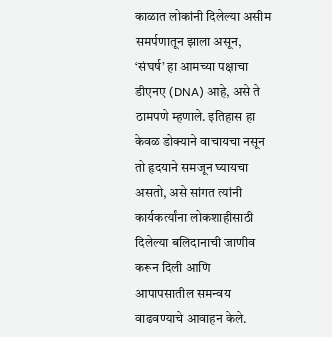काळात लोकांनी दिलेल्या असीम समर्पणातून झाला असून, ‘संघर्ष’ हा आमच्या पक्षाचा डीएनए (DNA) आहे, असे ते ठामपणे म्हणाले. इतिहास हा केवळ डोक्याने वाचायचा नसून तो हृदयाने समजून घ्यायचा असतो, असे सांगत त्यांनी कार्यकर्त्यांना लोकशाहीसाठी दिलेल्या बलिदानाची जाणीव करून दिली आणि आपापसातील समन्वय वाढवण्याचे आवाहन केले.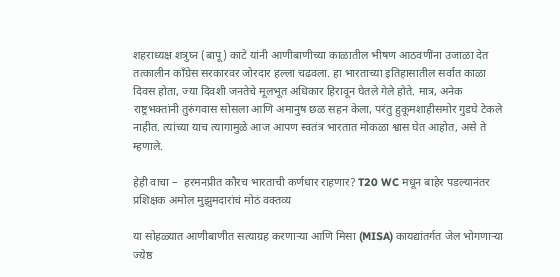शहराध्यक्ष शत्रुघ्न (बापू) काटे यांनी आणीबाणीच्या काळातील भीषण आठवणींना उजाळा देत तत्कालीन काँग्रेस सरकारवर जोरदार हल्ला चढवला. हा भारताच्या इतिहासातील सर्वात काळा दिवस होता, ज्या दिवशी जनतेचे मूलभूत अधिकार हिरावून घेतले गेले होते. मात्र, अनेक राष्ट्रभक्तांनी तुरुंगवास सोसला आणि अमानुष छळ सहन केला, परंतु हुकूमशाहीसमोर गुडघे टेकले नाहीत. त्यांच्या याच त्यागामुळे आज आपण स्वतंत्र भारतात मोकळा श्वास घेत आहोत, असे ते म्हणाले.

हेही वाचा –  हरमनप्रीत कौरच भारताची कर्णधार राहणार? T20 WC मधून बाहेर पडल्यानंतर प्रशिक्षक अमोल मुझुमदारांचं मोठं वक्तव्य

या सोहळ्यात आणीबाणीत सत्याग्रह करणाऱ्या आणि मिसा (MISA) कायद्यांतर्गत जेल भोगणाऱ्या ज्येष्ठ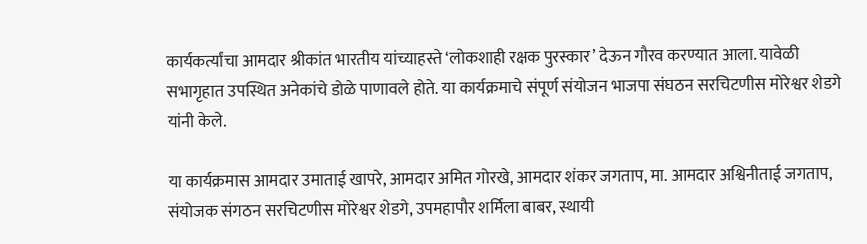कार्यकर्त्यांचा आमदार श्रीकांत भारतीय यांच्याहस्ते ‘लोकशाही रक्षक पुरस्कार’ देऊन गौरव करण्यात आला. यावेळी सभागृहात उपस्थित अनेकांचे डोळे पाणावले होते. या कार्यक्रमाचे संपूर्ण संयोजन भाजपा संघठन सरचिटणीस मोरेश्वर शेडगे यांनी केले.

या कार्यक्रमास आमदार उमाताई खापरे, आमदार अमित गोरखे, आमदार शंकर जगताप, मा. आमदार अश्विनीताई जगताप, संयोजक संगठन सरचिटणीस मोरेश्वर शेडगे, उपमहापौर शर्मिला बाबर, स्थायी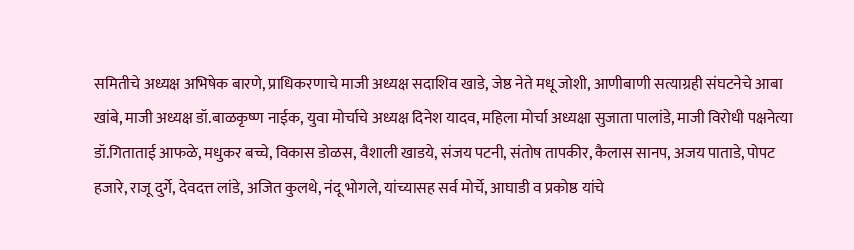समितीचे अध्यक्ष अभिषेक बारणे, प्राधिकरणाचे माजी अध्यक्ष सदाशिव खाडे, जेष्ठ नेते मधू जोशी, आणीबाणी सत्याग्रही संघटनेचे आबा खांबे, माजी अध्यक्ष डॉ.बाळकृष्ण नाईक, युवा मोर्चाचे अध्यक्ष दिनेश यादव, महिला मोर्चा अध्यक्षा सुजाता पालांडे, माजी विरोधी पक्षनेत्या डॉ.गिताताई आफळे, मधुकर बच्चे, विकास डोळस, वैशाली खाडये, संजय पटनी, संतोष तापकीर, कैलास सानप, अजय पाताडे, पोपट हजारे, राजू दुर्गे, देवदत्त लांडे, अजित कुलथे, नंदू भोगले, यांच्यासह सर्व मोर्चे, आघाडी व प्रकोष्ठ यांचे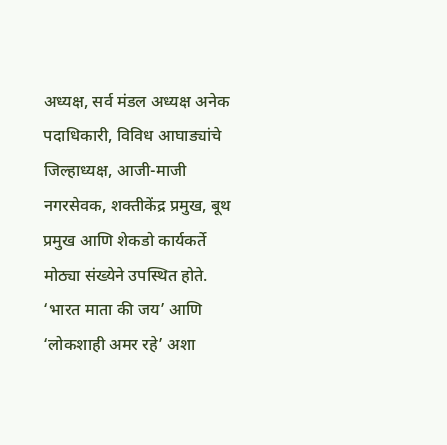अध्यक्ष, सर्व मंडल अध्यक्ष अनेक पदाधिकारी, विविध आघाड्यांचे जिल्हाध्यक्ष, आजी-माजी नगरसेवक, शक्तीकेंद्र प्रमुख, बूथ प्रमुख आणि शेकडो कार्यकर्ते मोठ्या संख्येने उपस्थित होते. ‘भारत माता की जय’ आणि ‘लोकशाही अमर रहे’ अशा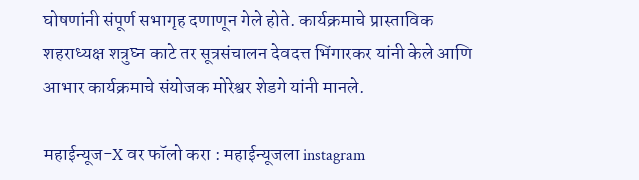घोषणांनी संपूर्ण सभागृह दणाणून गेले होते. कार्यक्रमाचे प्रास्ताविक शहराध्यक्ष शत्रुघ्न काटे तर सूत्रसंचालन देवदत्त भिंगारकर यांनी केले आणि आभार कार्यक्रमाचे संयोजक मोरेश्वर शेडगे यांनी मानले.

महाईन्यूज-X वर फॉलो करा : महाईन्यूजला instagram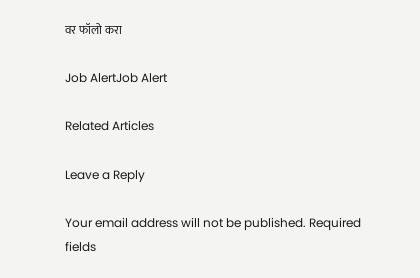वर फॉलो करा

Job AlertJob Alert

Related Articles

Leave a Reply

Your email address will not be published. Required fields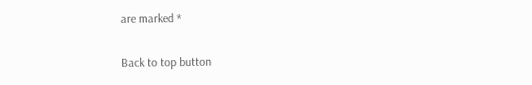are marked *

Back to top button